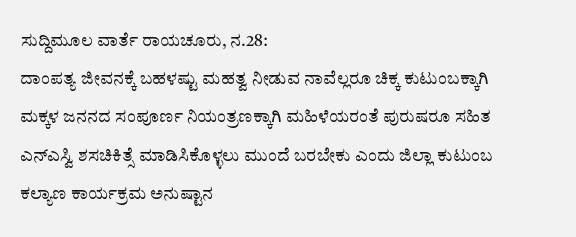ಸುದ್ದಿಮೂಲ ವಾರ್ತೆ ರಾಯಚೂರು, ನ.28:
ದಾಂಪತ್ಯ ಜೀವನಕ್ಕೆ ಬಹಳಷ್ಟು ಮಹತ್ವ ನೀಡುವ ನಾವೆಲ್ಲರೂ ಚಿಕ್ಕ ಕುಟುಂಬಕ್ಕಾಗಿ ಮಕ್ಕಳ ಜನನದ ಸಂಪೂರ್ಣ ನಿಯಂತ್ರಣಕ್ಕಾಗಿ ಮಹಿಳೆಯರಂತೆ ಪುರುಷರೂ ಸಹಿತ ಎನ್ಎಸ್ವಿ ಶಸಚಿಕಿತ್ಸೆ ಮಾಡಿಸಿಕೊಳ್ಳಲು ಮುಂದೆ ಬರಬೇಕು ಎಂದು ಜಿಲ್ಲಾ ಕುಟುಂಬ ಕಲ್ಯಾಣ ಕಾರ್ಯಕ್ರಮ ಅನುಷ್ಟಾನ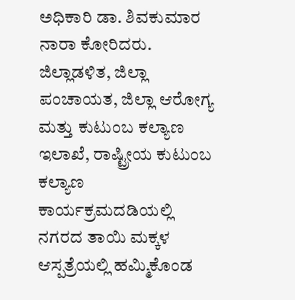ಅಧಿಕಾರಿ ಡಾ. ಶಿವಕುಮಾರ ನಾರಾ ಕೋರಿದರು.
ಜಿಲ್ಲಾಡಳಿತ, ಜಿಲ್ಲಾ ಪಂಚಾಯತ, ಜಿಲ್ಲಾ ಆರೋಗ್ಯ ಮತ್ತು ಕುಟುಂಬ ಕಲ್ಯಾಣ ಇಲಾಖೆ, ರಾಷ್ಟ್ರೀಯ ಕುಟುಂಬ ಕಲ್ಯಾಣ ಕಾರ್ಯಕ್ರಮದಡಿಯಲ್ಲಿ ನಗರದ ತಾಯಿ ಮಕ್ಕಳ ಆಸ್ಪತ್ರೆಯಲ್ಲಿ ಹಮ್ಮಿಕೊಂಡ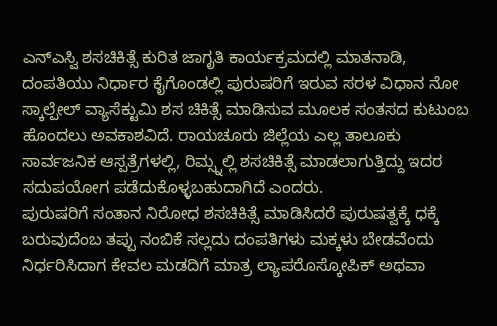ಎನ್ಎಸ್ವಿ ಶಸಚಿಕಿತ್ಸೆ ಕುರಿತ ಜಾಗೃತಿ ಕಾರ್ಯಕ್ರಮದಲ್ಲಿ ಮಾತನಾಡಿ, ದಂಪತಿಯು ನಿರ್ಧಾರ ಕೈಗೊಂಡಲ್ಲಿ ಪುರುಷರಿಗೆ ಇರುವ ಸರಳ ವಿಧಾನ ನೋ ಸ್ಕಾಲ್ಪೇಲ್ ವ್ಯಾಸೆಕ್ಟುಮಿ ಶಸ ಚಿಕಿತ್ಸೆ ಮಾಡಿಸುವ ಮೂಲಕ ಸಂತಸದ ಕುಟುಂಬ ಹೊಂದಲು ಅವಕಾಶವಿದೆ. ರಾಯಚೂರು ಜಿಲ್ಲೆಯ ಎಲ್ಲ ತಾಲೂಕು ಸಾರ್ವಜನಿಕ ಆಸ್ಪತ್ರೆಗಳಲ್ಲಿ, ರಿಮ್ಸ್ನಲ್ಲಿ ಶಸಚಿಕಿತ್ಸೆ ಮಾಡಲಾಗುತ್ತಿದ್ದು ಇದರ ಸದುಪಯೋಗ ಪಡೆದುಕೊಳ್ಳಬಹುದಾಗಿದೆ ಎಂದರು.
ಪುರುಷರಿಗೆ ಸಂತಾನ ನಿರೋಧ ಶಸಚಿಕಿತ್ಸೆ ಮಾಡಿಸಿದರೆ ಪುರುಷತ್ವಕ್ಕೆ ಧಕ್ಕೆ ಬರುವುದೆಂಬ ತಪ್ಪು ನಂಬಿಕೆ ಸಲ್ಲದು ದಂಪತಿಗಳು ಮಕ್ಕಳು ಬೇಡವೆಂದು ನಿರ್ಧರಿಸಿದಾಗ ಕೇವಲ ಮಡದಿಗೆ ಮಾತ್ರ ಲ್ಯಾಪರೊಸ್ಕೋಪಿಕ್ ಅಥವಾ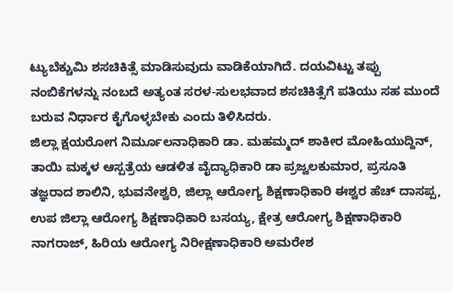ಟ್ಯುಬೆಕ್ಚುಮಿ ಶಸಚಿಕಿತ್ಸೆ ಮಾಡಿಸುವುದು ವಾಡಿಕೆಯಾಗಿದೆ. ದಯವಿಟ್ಟು ತಪ್ಪು ನಂಬಿಕೆಗಳನ್ನು ನಂಬದೆ ಅತ್ಯಂತ ಸರಳ-ಸುಲಭವಾದ ಶಸಚಿಕಿತ್ಸೆಗೆ ಪತಿಯು ಸಹ ಮುಂದೆ ಬರುವ ನಿರ್ಧಾರ ಕೈಗೊಳ್ಳಬೇಕು ಎಂದು ತಿಳಿಸಿದರು.
ಜಿಲ್ಲಾ ಕ್ಷಯರೋಗ ನಿರ್ಮೂಲನಾಧಿಕಾರಿ ಡಾ. ಮಹಮ್ಮದ್ ಶಾಕೀರ ಮೋಹಿಯುದ್ದಿನ್, ತಾಯಿ ಮಕ್ಕಳ ಆಸ್ಪತ್ರೆಯ ಆಡಳಿತ ವೈದ್ಯಾಧಿಕಾರಿ ಡಾ ಪ್ರಜ್ವಲಕುಮಾರ, ಪ್ರಸೂತಿ ತಜ್ಞರಾದ ಶಾಲಿನಿ, ಭುವನೇಶ್ವರಿ, ಜಿಲ್ಲಾ ಆರೋಗ್ಯ ಶಿಕ್ಷಣಾಧಿಕಾರಿ ಈಶ್ವರ ಹೆಚ್ ದಾಸಪ್ಪ, ಉಪ ಜಿಲ್ಲಾ ಆರೋಗ್ಯ ಶಿಕ್ಷಣಾಧಿಕಾರಿ ಬಸಯ್ಯ, ಕ್ಷೇತ್ರ ಆರೋಗ್ಯ ಶಿಕ್ಷಣಾಧಿಕಾರಿ ನಾಗರಾಜ್, ಹಿರಿಯ ಆರೋಗ್ಯ ನಿರೀಕ್ಷಣಾಧಿಕಾರಿ ಅಮರೇಶ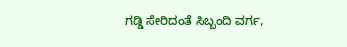ಗಡ್ಡಿ ಸೇರಿದಂತೆ ಸಿಬ್ಬಂದಿ ವರ್ಗ,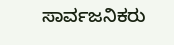ಸಾರ್ವಜನಿಕರು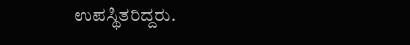ಉಪಸ್ಥಿತರಿದ್ದರು.